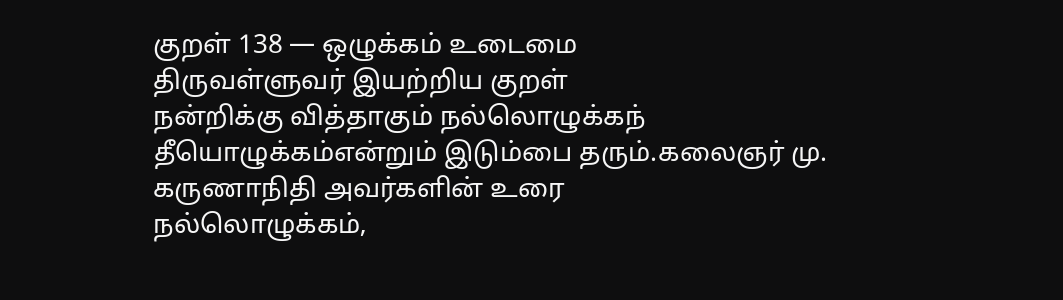குறள் 138 — ஒழுக்கம் உடைமை
திருவள்ளுவர் இயற்றிய குறள்
நன்றிக்கு வித்தாகும் நல்லொழுக்கந் தீயொழுக்கம்என்றும் இடும்பை தரும்.கலைஞர் மு. கருணாநிதி அவர்களின் உரை
நல்லொழுக்கம்,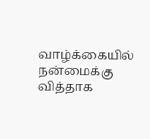வாழ்க்கையில் நன்மைக்கு வித்தாக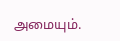அமையும்.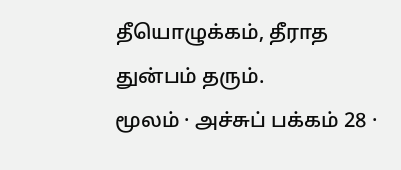தீயொழுக்கம், தீராத துன்பம் தரும்.
மூலம் · அச்சுப் பக்கம் 28 ·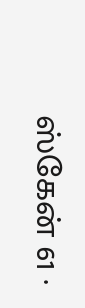ஸ்கேன் 61 ·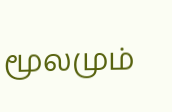மூலமும்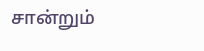சான்றும்